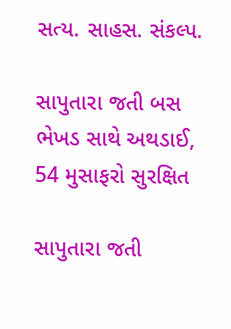સત્ય. સાહસ. સંકલ્પ.

સાપુતારા જતી બસ ભેખડ સાથે અથડાઈ, 54 મુસાફરો સુરક્ષિત

સાપુતારા જતી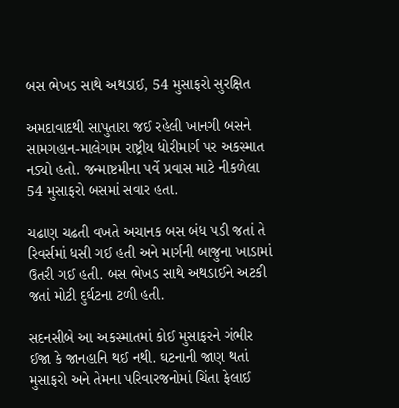બસ ભેખડ સાથે અથડાઈ, 54 મુસાફરો સુરક્ષિત

અમદાવાદથી સાપુતારા જઈ રહેલી ખાનગી બસને સામગહાન-માલેગામ રાષ્ટ્રીય ધોરીમાર્ગ પર અકસ્માત નડ્યો હતો. જન્માષ્ટમીના પર્વે પ્રવાસ માટે નીકળેલા 54 મુસાફરો બસમાં સવાર હતા.

ચઢાણ ચઢતી વખતે અચાનક બસ બંધ પડી જતાં તે રિવર્સમાં ધસી ગઈ હતી અને માર્ગની બાજુના ખાડામાં ઉતરી ગઈ હતી. બસ ભેખડ સાથે અથડાઈને અટકી જતાં મોટી દુર્ઘટના ટળી હતી.

સદનસીબે આ અકસ્માતમાં કોઈ મુસાફરને ગંભીર ઈજા કે જાનહાનિ થઈ નથી. ઘટનાની જાણ થતાં મુસાફરો અને તેમના પરિવારજનોમાં ચિંતા ફેલાઈ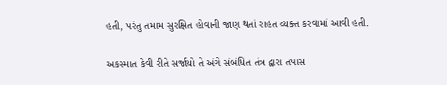હતી, પરંતુ તમામ સુરક્ષિત હોવાની જાણ થતાં રાહત વ્યક્ત કરવામાં આવી હતી.

અકસ્માત કેવી રીતે સર્જાયો તે અંગે સંબંધિત તંત્ર દ્વારા તપાસ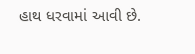હાથ ધરવામાં આવી છે.